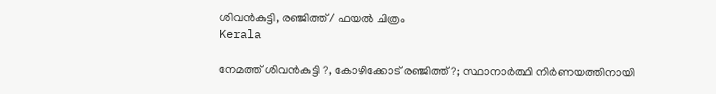ശിവന്‍കുട്ടി, രഞ്ജിത്ത് / ഫയല്‍ ചിത്രം
Kerala

നേമത്ത് ശിവന്‍കുട്ടി ?, കോഴിക്കോട് രഞ്ജിത്ത് ?; സ്ഥാനാര്‍ത്ഥി നിര്‍ണയത്തിനായി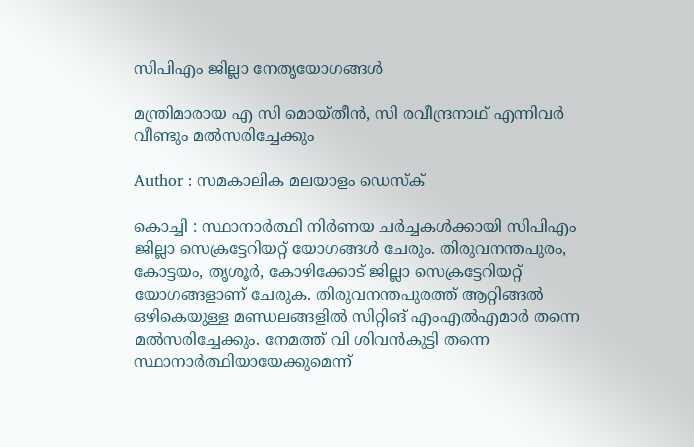സിപിഎം ജില്ലാ നേതൃയോഗങ്ങള്‍

മന്ത്രിമാരായ എ സി മൊയ്തീന്‍, സി രവീന്ദ്രനാഥ് എന്നിവര്‍ വീണ്ടും മല്‍സരിച്ചേക്കും

Author : സമകാലിക മലയാളം ഡെസ്ക്

കൊച്ചി : സ്ഥാനാര്‍ത്ഥി നിര്‍ണയ ചര്‍ച്ചകള്‍ക്കായി സിപിഎം ജില്ലാ സെക്രട്ടേറിയറ്റ് യോഗങ്ങള്‍ ചേരും. തിരുവനന്തപുരം, കോട്ടയം, തൃശൂര്‍, കോഴിക്കോട് ജില്ലാ സെക്രട്ടേറിയറ്റ് യോഗങ്ങളാണ് ചേരുക. തിരുവനന്തപുരത്ത് ആറ്റിങ്ങല്‍ ഒഴികെയുള്ള മണ്ഡലങ്ങളില്‍ സിറ്റിങ് എംഎല്‍എമാര്‍ തന്നെ മല്‍സരിച്ചേക്കും. നേമത്ത് വി ശിവന്‍കുട്ടി തന്നെ സ്ഥാനാര്‍ത്ഥിയായേക്കുമെന്ന്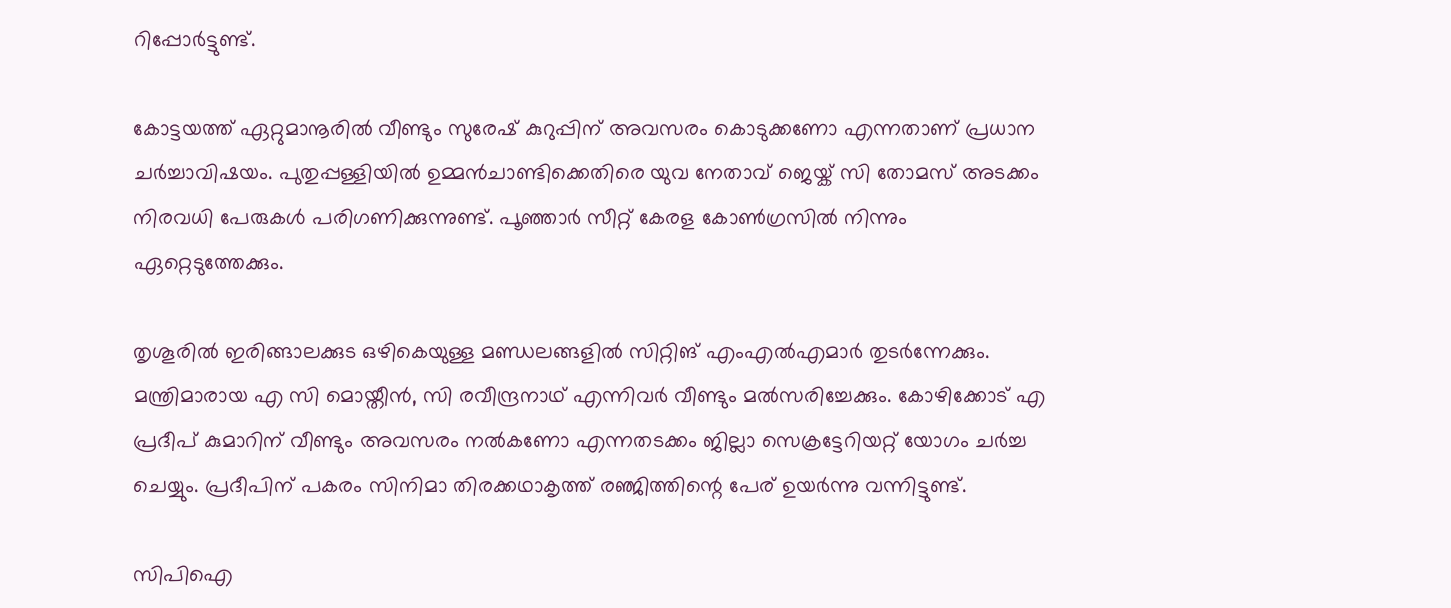റിപ്പോര്‍ട്ടുണ്ട്.

കോട്ടയത്ത് ഏറ്റുമാനൂരില്‍ വീണ്ടും സുരേഷ് കുറുപ്പിന് അവസരം കൊടുക്കണോ എന്നതാണ് പ്രധാന ചര്‍ച്ചാവിഷയം. പുതുപ്പള്ളിയില്‍ ഉമ്മന്‍ചാണ്ടിക്കെതിരെ യുവ നേതാവ് ജെയ്ക് സി തോമസ് അടക്കം നിരവധി പേരുകള്‍ പരിഗണിക്കുന്നുണ്ട്. പൂഞ്ഞാര്‍ സീറ്റ് കേരള കോണ്‍ഗ്രസില്‍ നിന്നും ഏറ്റെടുത്തേക്കും.

തൃശൂരില്‍ ഇരിങ്ങാലക്കുട ഒഴികെയുള്ള മണ്ഡലങ്ങളില്‍ സിറ്റിങ് എംഎല്‍എമാര്‍ തുടര്‍ന്നേക്കും. മന്ത്രിമാരായ എ സി മൊയ്തീന്‍, സി രവീന്ദ്രനാഥ് എന്നിവര്‍ വീണ്ടും മല്‍സരിച്ചേക്കും. കോഴിക്കോട് എ പ്രദീപ് കുമാറിന് വീണ്ടും അവസരം നല്‍കണോ എന്നതടക്കം ജില്ലാ സെക്രട്ടേറിയറ്റ് യോഗം ചര്‍ച്ച ചെയ്യും. പ്രദീപിന് പകരം സിനിമാ തിരക്കഥാകൃത്ത് രഞ്ജിത്തിന്റെ പേര് ഉയര്‍ന്നു വന്നിട്ടുണ്ട്.

സിപിഐ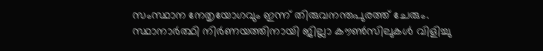സംസ്ഥാന നേതൃയോഗവും ഇന്ന് തിരുവനന്തപുരത്ത് ചേരും. സ്ഥാനാര്‍ത്ഥി നിര്‍ണയത്തിനായി ജില്ലാ കൗണ്‍സിലുകള്‍ വിളിച്ചു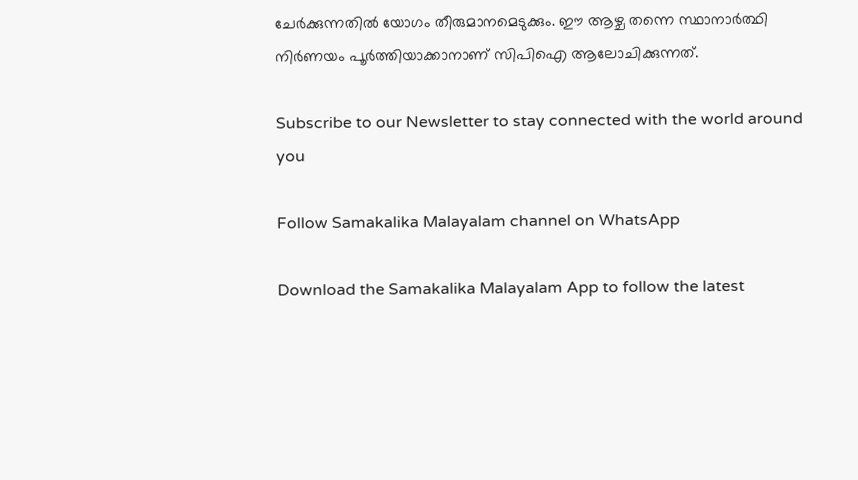ചേര്‍ക്കുന്നതില്‍ യോഗം തീരുമാനമെടുക്കും. ഈ ആഴ്ച തന്നെ സ്ഥാനാര്‍ത്ഥി നിര്‍ണയം പൂര്‍ത്തിയാക്കാനാണ് സിപിഐ ആലോചിക്കുന്നത്.

Subscribe to our Newsletter to stay connected with the world around you

Follow Samakalika Malayalam channel on WhatsApp

Download the Samakalika Malayalam App to follow the latest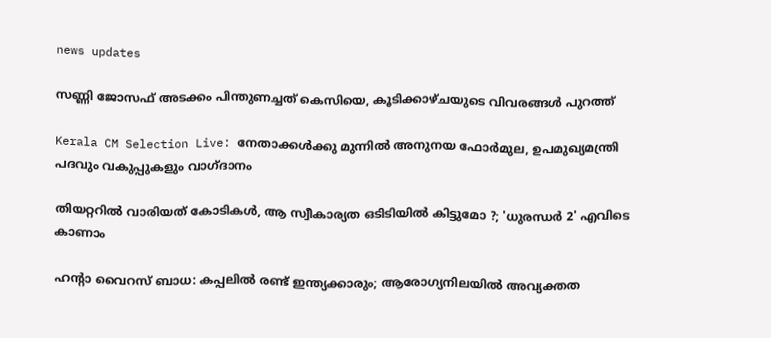news updates

സണ്ണി ജോസഫ് അടക്കം പിന്തുണച്ചത് കെസിയെ, കൂടിക്കാഴ്ചയുടെ വിവരങ്ങള്‍ പുറത്ത്

Kerala CM Selection Live: നേതാക്കള്‍ക്കു മുന്നില്‍ അനുനയ ഫോര്‍മുല, ഉപമുഖ്യമന്ത്രി പദവും വകുപ്പുകളും വാഗ്ദാനം

തിയറ്ററിൽ വാരിയത് കോടികൾ, ആ സ്വീകാര്യത ഒടിടിയിൽ കിട്ടുമോ ?; 'ധുരന്ധർ 2' എവിടെ കാണാം

ഹന്റാ വൈറസ് ബാധ: കപ്പലില്‍ രണ്ട് ഇന്ത്യക്കാരും; ആരോഗ്യനിലയില്‍ അവ്യക്തത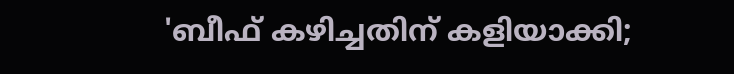'ബീഫ് കഴിച്ചതിന് കളിയാക്കി;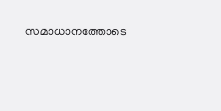സമാധാനത്തോടെ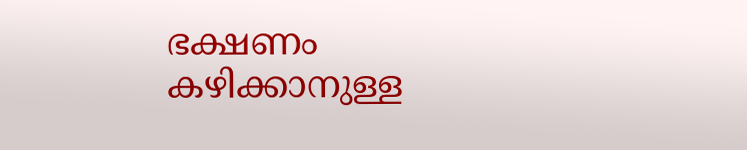ഭക്ഷണം കഴിക്കാനുള്ള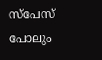സ്‌പേസ് പോലും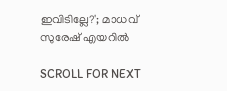ഇവിടില്ലേ?'; മാധവ് സുരേഷ് എയറില്‍

SCROLL FOR NEXT